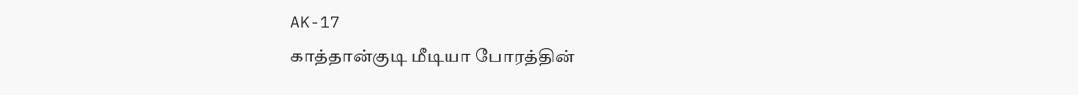AK-17
காத்தான்குடி மீடியா போரத்தின்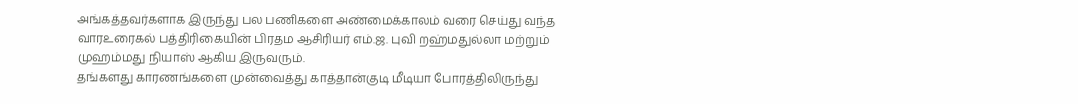அங்கத்தவர்களாக இருந்து பல பணிகளை அண்மைக்காலம் வரை செய்து வந்த வாரஉரைகல் பத்திரிகையின் பிரதம ஆசிரியர் எம்.ஜ. புவி றஹ்மதுல்லா மற்றும் முஹம்மது நியாஸ் ஆகிய இருவரும்.
தங்களது காரணங்களை முன்வைத்து காத்தான்குடி மீடியா போரத்திலிருந்து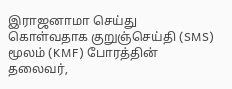இராஜனாமா செய்து கொள்வதாக குறுஞ்செய்தி (SMS) மூலம் (KMF) போரத்தின் தலைவர்,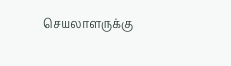செயலாளருக்கு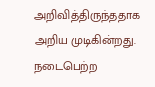அறிவித்திருந்ததாக அறிய முடிகின்றது.
நடைபெற்ற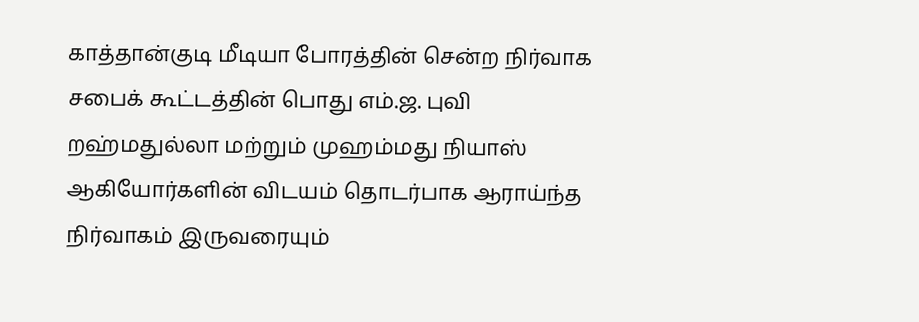காத்தான்குடி மீடியா போரத்தின் சென்ற நிர்வாக சபைக் கூட்டத்தின் பொது எம்.ஜ. புவி றஹ்மதுல்லா மற்றும் முஹம்மது நியாஸ் ஆகியோர்களின் விடயம் தொடர்பாக ஆராய்ந்த நிர்வாகம் இருவரையும்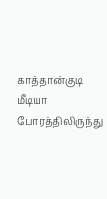காத்தான்குடி மீடியா போரத்திலிருந்து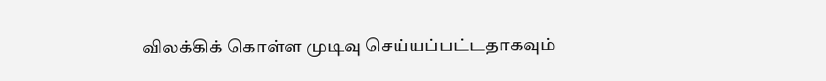விலக்கிக் கொள்ள முடிவு செய்யப்பட்டதாகவும்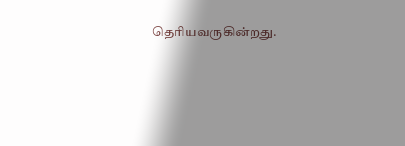தெரியவருகின்றது.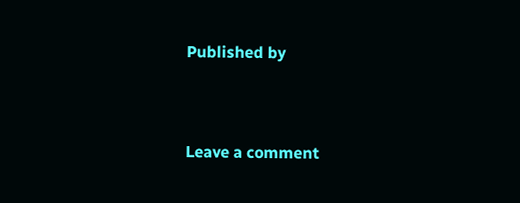Published by


Leave a comment